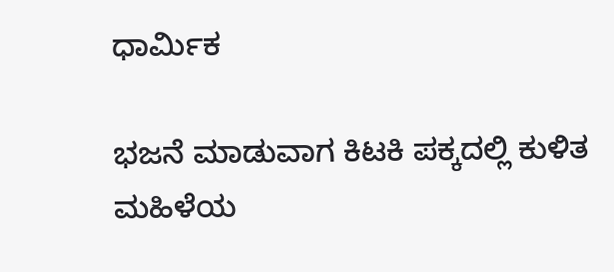ಧಾರ್ಮಿಕ

ಭಜನೆ ಮಾಡುವಾಗ ಕಿಟಕಿ‌ ಪಕ್ಕದಲ್ಲಿ ಕುಳಿತ ಮಹಿಳೆಯ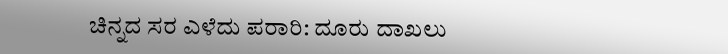ಚಿನ್ನದ ಸರ ಎಳೆದು ಪರಾರಿ: ದೂರು ದಾಖಲು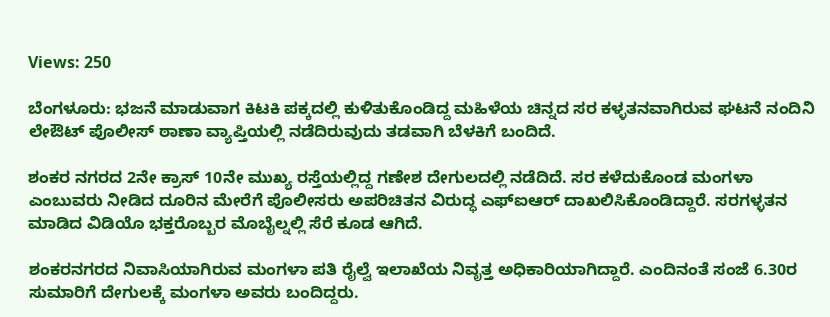Views: 250

ಬೆಂಗಳೂರು: ಭಜನೆ ಮಾಡುವಾಗ ಕಿಟಕಿ ಪಕ್ಕದಲ್ಲಿ ಕುಳಿತುಕೊಂಡಿದ್ದ ಮಹಿಳೆಯ ಚಿನ್ನದ ಸರ ಕಳ್ಳತನವಾಗಿರುವ ಘಟನೆ ನಂದಿನಿ ಲೇಔಟ್ ಪೊಲೀಸ್ ಠಾಣಾ ವ್ಯಾಪ್ತಿಯಲ್ಲಿ ನಡೆದಿರುವುದು ತಡವಾಗಿ ಬೆಳಕಿಗೆ ಬಂದಿದೆ.

ಶಂಕರ ನಗರದ 2ನೇ ಕ್ರಾಸ್ 10ನೇ ಮುಖ್ಯ ರಸ್ತೆಯಲ್ಲಿದ್ದ ಗಣೇಶ ದೇಗುಲದಲ್ಲಿ ನಡೆದಿದೆ. ಸರ ಕಳೆದುಕೊಂಡ ಮಂಗಳಾ ಎಂಬುವರು ನೀಡಿದ ದೂರಿನ ಮೇರೆಗೆ ಪೊಲೀಸರು ಅಪರಿಚಿತನ ವಿರುದ್ಧ ಎಫ್ಐಆರ್ ದಾಖಲಿಸಿಕೊಂಡಿದ್ದಾರೆ. ಸರಗಳ್ಳತನ ಮಾಡಿದ ವಿಡಿಯೊ ಭಕ್ತರೊಬ್ಬರ ಮೊಬೈಲ್ನಲ್ಲಿ ಸೆರೆ ಕೂಡ ಆಗಿದೆ‌.

ಶಂಕರನಗರದ ನಿವಾಸಿಯಾಗಿರುವ ಮಂಗಳಾ ಪತಿ ರೈಲ್ವೆ ಇಲಾಖೆಯ ನಿವೃತ್ತ ಅಧಿಕಾರಿಯಾಗಿದ್ದಾರೆ. ಎಂದಿನಂತೆ ಸಂಜೆ 6.30ರ ಸುಮಾರಿಗೆ ದೇಗುಲಕ್ಕೆ ಮಂಗಳಾ ಅವರು ಬಂದಿದ್ದರು.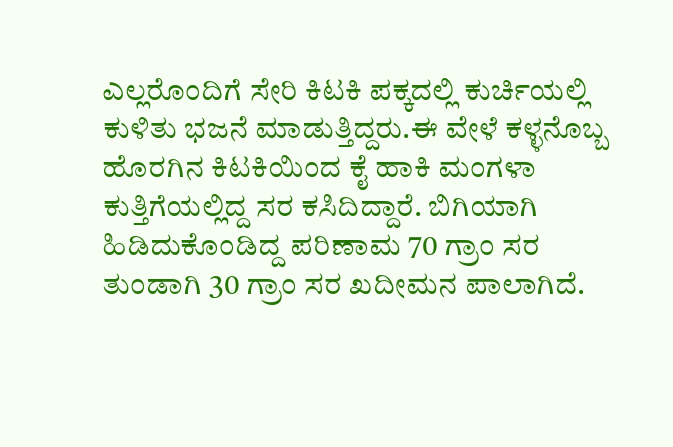ಎಲ್ಲರೊಂದಿಗೆ ಸೇರಿ ಕಿಟಕಿ‌ ಪಕ್ಕದಲ್ಲಿ ಕುರ್ಚಿಯಲ್ಲಿ ಕುಳಿತು ಭಜನೆ ಮಾಡುತ್ತಿದ್ದರು.ಈ ವೇಳೆ ಕಳ್ಳನೊಬ್ಬ ಹೊರಗಿನ ಕಿಟಕಿಯಿಂದ ಕೈ ಹಾಕಿ ಮಂಗಳಾ ಕುತ್ತಿಗೆಯಲ್ಲಿದ್ದ ಸರ ಕಸಿದಿದ್ದಾರೆ. ಬಿಗಿಯಾಗಿ ಹಿಡಿದುಕೊಂಡಿದ್ದ ಪರಿಣಾಮ 70 ಗ್ರಾಂ ಸರ ತುಂಡಾಗಿ 30 ಗ್ರಾಂ ಸರ ಖದೀಮನ ಪಾಲಾಗಿದೆ.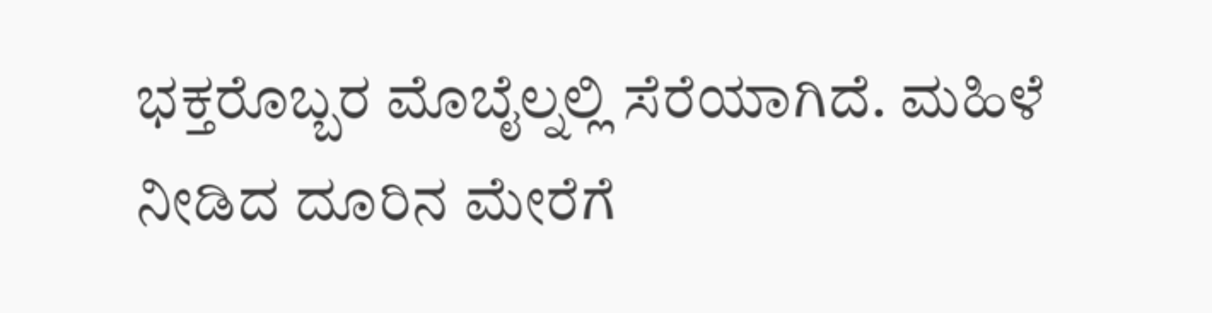ಭಕ್ತರೊಬ್ಬರ ಮೊಬೈಲ್ನಲ್ಲಿ ಸೆರೆಯಾಗಿದೆ. ಮಹಿಳೆ ನೀಡಿದ ದೂರಿನ ಮೇರೆಗೆ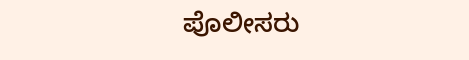ಪೊಲೀಸರು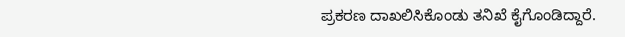ಪ್ರಕರಣ ದಾಖಲಿಸಿಕೊಂಡು ತನಿಖೆ ಕೈಗೊಂಡಿದ್ದಾರೆ.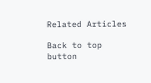Related Articles

Back to top button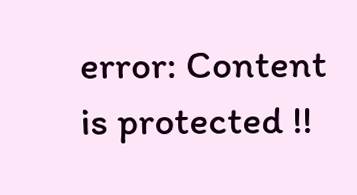error: Content is protected !!